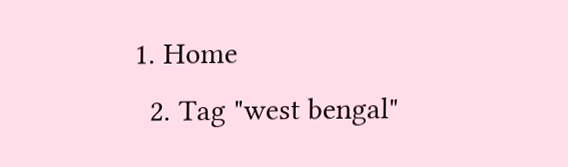1. Home
  2. Tag "west bengal"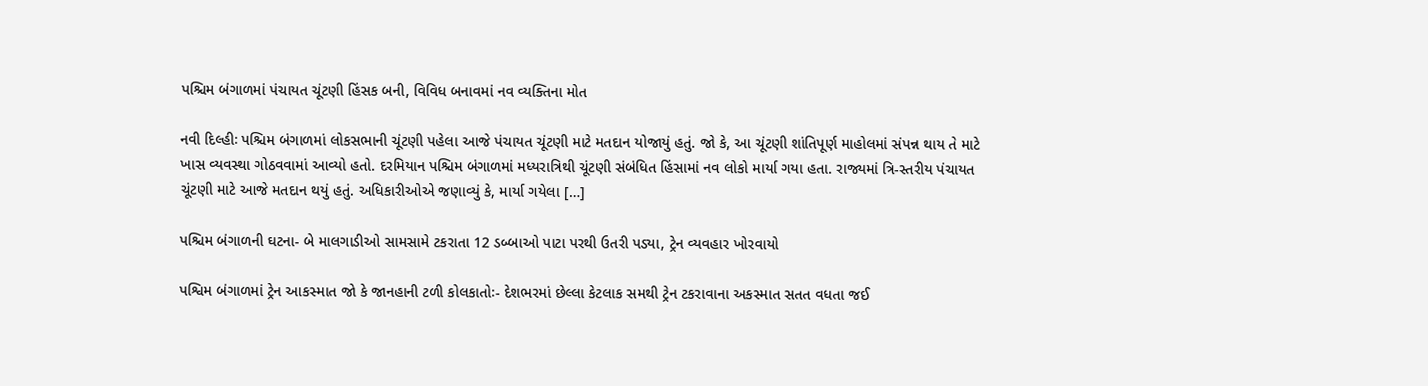પશ્ચિમ બંગાળમાં પંચાયત ચૂંટણી હિંસક બની, વિવિધ બનાવમાં નવ વ્યક્તિના મોત

નવી દિલ્હીઃ પશ્ચિમ બંગાળમાં લોકસભાની ચૂંટણી પહેલા આજે પંચાયત ચૂંટણી માટે મતદાન યોજાયું હતું. જો કે, આ ચૂંટણી શાંતિપૂર્ણ માહોલમાં સંપન્ન થાય તે માટે ખાસ વ્યવસ્થા ગોઠવવામાં આવ્યો હતો. દરમિયાન પશ્ચિમ બંગાળમાં મધ્યરાત્રિથી ચૂંટણી સંબંધિત હિંસામાં નવ લોકો માર્યા ગયા હતા. રાજ્યમાં ત્રિ-સ્તરીય પંચાયત ચૂંટણી માટે આજે મતદાન થયું હતું. અધિકારીઓએ જણાવ્યું કે, માર્યા ગયેલા […]

પશ્ચિમ બંગાળની ઘટના- બે માલગાડીઓ સામસામે ટકરાતા 12 ડબ્બાઓ પાટા પરથી ઉતરી પડ્યા, ટ્રેન વ્યવહાર ખોરવાયો

પશ્વિમ બંગાળમાં ટ્રેન આકસ્માત જો કે જાનહાની ટળી કોલકાતોઃ- દેશભરમાં છેલ્લા કેટલાક સમથી ટ્રેન ટકરાવાના અકસ્માત સતત વધતા જઈ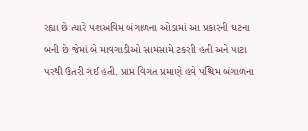રહ્યા છે ત્યારે પશઅવિમ બંગાળના ઓડામાં આ પ્રકારની ઘટના બની છે જેમાં બે માવગાડીઓ સામસામે ટકરાી હતી અને પાટા પરથી ઉતરી ગઈ હતી. પ્રાપ્ત વિગત પ્રમાણે હવે પશ્ચિમ બંગાળના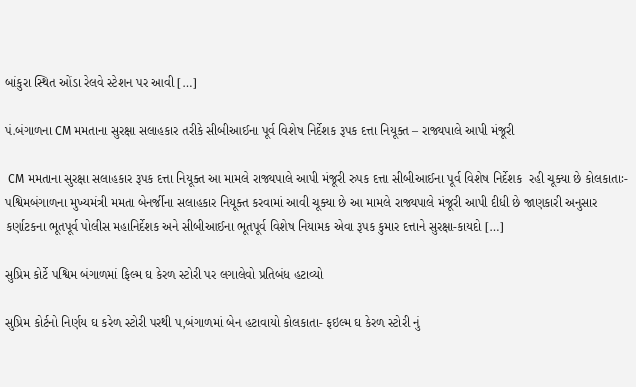બાંકુરા સ્થિત ઓંડા રેલવે સ્ટેશન પર આવી […]

પં.બંગાળના CM મમતાના સુરક્ષા સલાહકાર તરીકે સીબીઆઈના પૂર્વ વિશેષ નિર્દેશક રૂપક દત્તા નિયૂક્ત – રાજ્યપાલે આપી મંજૂરી

 CM મમતાના સુરક્ષા સલાહકાર રૂપક દત્તા નિયૂક્ત આ મામલે રાજ્યપાલે આપી મંજૂરી રુપક દત્તા સીબીઆઈના પૂર્વ વિશેષ નિર્દેશક  રહી ચૂક્યા છે કોલકાતાઃ-  પશ્વિમબંગાળના મુખ્યમંત્રી મમતા બેનર્જીના સલાહકાર નિયૂક્ત કરવામાં આવી ચૂક્યા છે આ મામલે રાજ્યપાલે મંજૂરી આપી દીધી છે જાણકારી અનુસાર કર્ણાટકના ભૂતપૂર્વ પોલીસ મહાનિર્દેશક અને સીબીઆઈના ભૂતપૂર્વ વિશેષ નિયામક એવા રૂપક કુમાર દત્તાને સુરક્ષા-કાયદો […]

સુપ્રિમ કોર્ટે પશ્વિમ બંગાળમાં ફિલ્મ ઘ કેરળ સ્ટોરી પર લગાલેવો પ્રતિબંધ હટાવ્યો

સુપ્રિમ કોર્ટનો નિર્ણય ઘ કરેળ સ્ટોરી પરથી પ,બંગાળમાં બેન હટાવાયો કોલકાતા- ફઇલ્મ ઘ કેરળ સ્ટોરી નું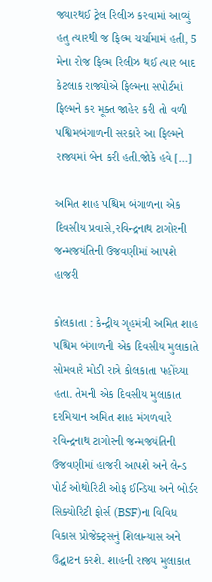જ્યારથઈ ટ્રેલ રિલીઝ કરવામાં આવ્યું હતુ ત્યારથી જ ફિલ્મ ચર્ચામામં હતી, 5 મેના રોજ ફિલ્મ રિલીઝ થઈ ત્યાર બાદ કેટલાક રાજ્યોએ ફિલ્મના સપોર્ટમાં ફિલ્મને કર મૂક્ત જાહેર કરી તો વળી પશ્વિમબંગાળની સરકારે આ ફિલ્મને રાજ્યમાં બેન કરી હતી.જોકે હવે […]

અમિત શાહ પશ્ચિમ બંગાળના એક દિવસીય પ્રવાસે,રવિન્દ્રનાથ ટાગોરની જન્મજયંતિની ઉજવણીમાં આપશે હાજરી

કોલકાતા : કેન્દ્રીય ગૃહમંત્રી અમિત શાહ પશ્ચિમ બંગાળની એક દિવસીય મુલાકાતે સોમવારે મોડી રાત્રે કોલકાતા પહોંચ્યા હતા. તેમની એક દિવસીય મુલાકાત દરમિયાન અમિત શાહ મંગળવારે રવિન્દ્રનાથ ટાગોરની જન્મજયંતિની ઉજવણીમાં હાજરી આપશે અને લેન્ડ પોર્ટ ઓથોરિટી ઓફ ઈન્ડિયા અને બોર્ડર સિક્યોરિટી ફોર્સ (BSF)ના વિવિધ વિકાસ પ્રોજેક્ટ્સનું શિલાન્યાસ અને ઉદ્ઘાટન કરશે. શાહની રાજ્ય મુલાકાત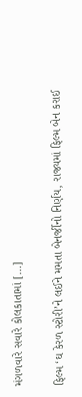મંગળવારે સવારે કોલકાતામાં […]

ફિલ્મ ‘ઘ કેરળ સ્ટોરી’ને લઈને મમતા બેનર્જીનો નિર્ણય, રાજ્યમાં ફિલ્મ બેન કરાઈ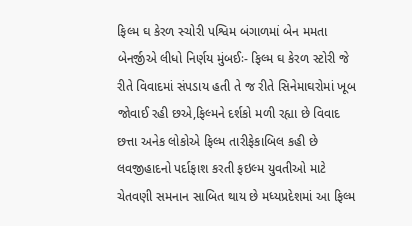ફિલ્મ ઘ કેરળ સ્ચોરી પશ્વિમ બંગાળમાં બેન મમતા બેનર્જીએ લીધો નિર્ણય મુંબઈઃ- ફિલ્મ ઘ કેરળ સ્ટોરી જે રીતે વિવાદમાં સંપડાય હતી તે જ રીતે સિનેમાઘરોમાં ખૂબ જોવાઈ રહી છએ,ફિલ્મને દર્શકો મળી રહ્યા છે વિવાદ છત્તા અનેક લોકોએ ફિલ્મ તારીફેકાબિલ કહી છે લવજીહાદનો પર્દાફાશ કરતી ફઇલ્મ યુવતીઓ માટે ચેતવણી સમનાન સાબિત થાય છે મધ્યપ્રદેશમાં આ ફિલ્મ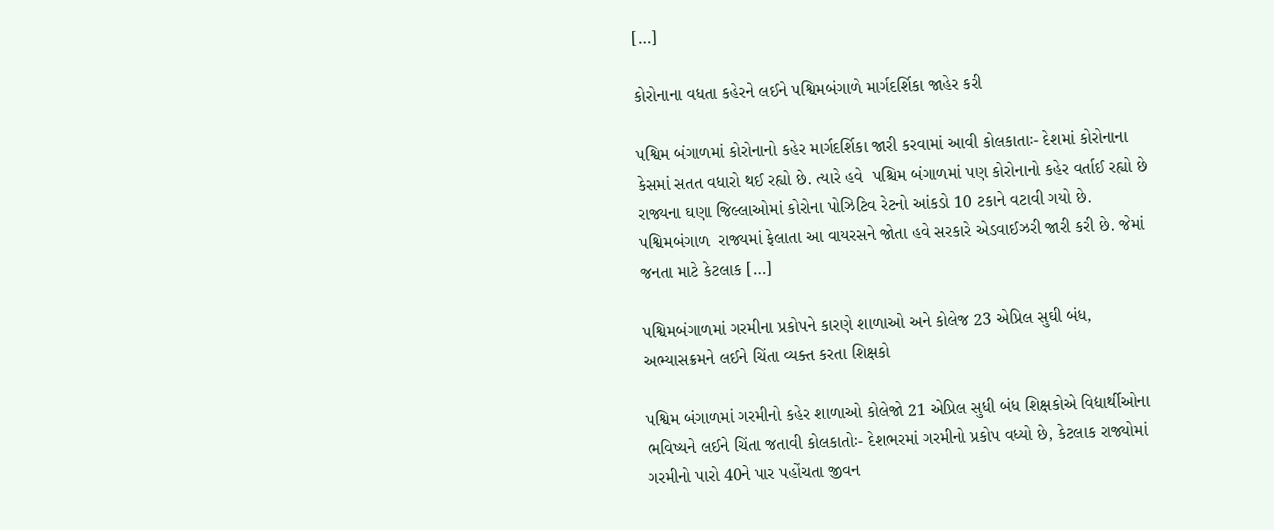[…]

કોરોનાના વધતા કહેરને લઈને પશ્વિમબંગાળે માર્ગદર્શિકા જાહેર કરી

પશ્વિમ બંગાળમાં કોરોનાનો કહેર માર્ગદર્શિકા જારી કરવામાં આવી કોલકાતાઃ- દેશમાં કોરોનાના કેસમાં સતત વધારો થઈ રહ્યો છે. ત્યારે હવે  પશ્ચિમ બંગાળમાં પણ કોરોનાનો કહેર વર્તાઈ રહ્યો છે રાજ્યના ઘણા જિલ્લાઓમાં કોરોના પોઝિટિવ રેટનો આંકડો 10 ટકાને વટાવી ગયો છે. પશ્વિમબંગાળ  રાજ્યમાં ફેલાતા આ વાયરસને જોતા હવે સરકારે એડવાઈઝરી જારી કરી છે. જેમાં જનતા માટે કેટલાક […]

પશ્વિમબંગાળમાં ગરમીના પ્રકોપને કારણે શાળાઓ અને કોલેજ 23 એપ્રિલ સુઘી બંધ, અભ્યાસક્રમને લઈને ચિંતા વ્યક્ત કરતા શિક્ષકો

પશ્વિમ બંગાળમાં ગરમીનો કહેર શાળાઓ કોલેજો 21 એપ્રિલ સુધી બંધ શિક્ષકોએ વિદ્યાર્થીઓના ભવિષ્યને લઈને ચિંતા જતાવી કોલકાતોઃ- દેશભરમાં ગરમીનો પ્રકોપ વધ્યો છે, કેટલાક રાજ્યોમાં ગરમીનો પારો 40ને પાર પહોંચતા જીવન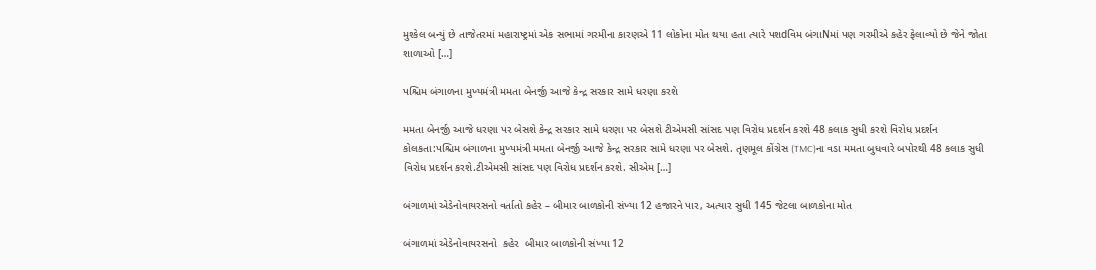મુશ્કેલ બન્યું છે તાજેતરમાં મહારાષ્ટ્રમાં એક સભામાં ગરમીના કારણએ 11 લોકોના મોત થયા હતા ત્યારે પશdવિમ બંગાNમાં પણ ગરમીએ કહેર ફેલાવ્યો છે જેને જોતા શાળાઓ […]

પશ્ચિમ બંગાળના મુખ્યમંત્રી મમતા બેનર્જી આજે કેન્દ્ર સરકાર સામે ધરણા કરશે

મમતા બેનર્જી આજે ધરણા પર બેસશે કેન્દ્ર સરકાર સામે ધરણા પર બેસશે ટીએમસી સાંસદ પણ વિરોધ પ્રદર્શન કરશે 48 કલાક સુધી કરશે વિરોધ પ્રદર્શન  કોલકતા:પશ્ચિમ બંગાળના મુખ્યમંત્રી મમતા બેનર્જી આજે કેન્દ્ર સરકાર સામે ધરણા પર બેસશે. તૃણમૂલ કોંગ્રેસ (TMC)ના વડા મમતા બુધવારે બપોરથી 48 કલાક સુધી વિરોધ પ્રદર્શન કરશે.ટીએમસી સાંસદ પણ વિરોધ પ્રદર્શન કરશે. સીએમ […]

બંગાળમાં એડેનોવાયરસનો વર્તાતો કહેર – બીમાર બાળકોની સંખ્યા 12 હજારને પાર, અત્યાર સુધી 145 જેટલા બાળકોના મોત

બંગાળમાં એડેનોવાયરસનો  કહેર  બીમાર બાળકોની સંખ્યા 12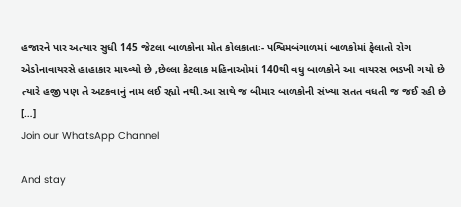હજારને પાર અત્યાર સુધી 145 જેટલા બાળકોના મોત કોલકાતાઃ- પશ્વિમબંગાળમાં બાળકોમાં ફેલાતો રોગ એડોનાવાયરસે હાહાકાર માચ્વ્યો છે ,છેલ્લા કેટલાક મહિનાઓમાં 140થી વધુ બાળકોને આ વાયરસ ભડખી ગયો છે ત્યારે હજી પણ તે અટકવાનું નામ લઈ રહ્યો નથી.આ સાથે જ બીમાર બાળકોની સંખ્યા સતત વધતી જ જઈ રહી છે […]
Join our WhatsApp Channel

And stay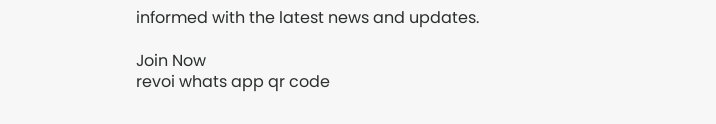informed with the latest news and updates.

Join Now
revoi whats app qr code